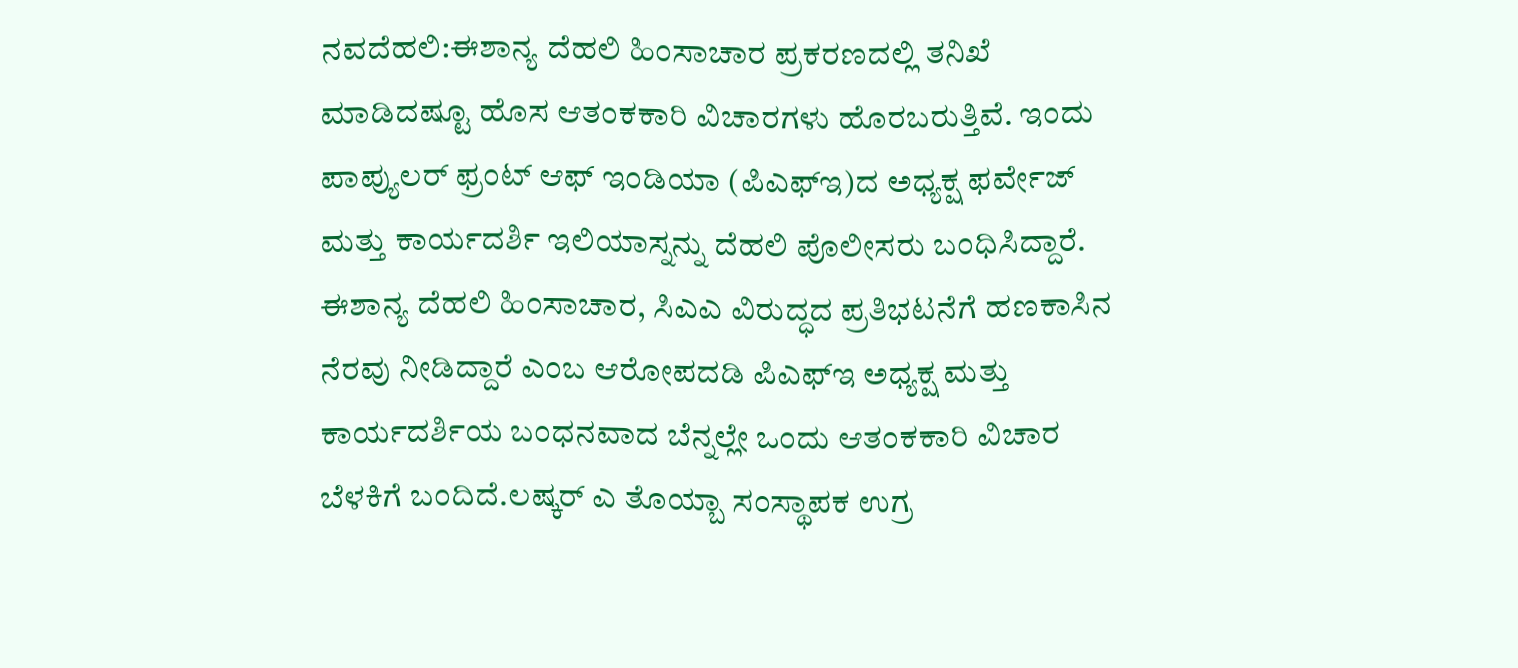ನವದೆಹಲಿ:ಈಶಾನ್ಯ ದೆಹಲಿ ಹಿಂಸಾಚಾರ ಪ್ರಕರಣದಲ್ಲಿ ತನಿಖೆ ಮಾಡಿದಷ್ಟೂ ಹೊಸ ಆತಂಕಕಾರಿ ವಿಚಾರಗಳು ಹೊರಬರುತ್ತಿವೆ. ಇಂದು ಪಾಪ್ಯುಲರ್ ಫ್ರಂಟ್ ಆಫ್ ಇಂಡಿಯಾ (ಪಿಎಫ್ಇ)ದ ಅಧ್ಯಕ್ಷ ಫರ್ವೇಜ್ ಮತ್ತು ಕಾರ್ಯದರ್ಶಿ ಇಲಿಯಾಸ್ನನ್ನು ದೆಹಲಿ ಪೊಲೀಸರು ಬಂಧಿಸಿದ್ದಾರೆ.
ಈಶಾನ್ಯ ದೆಹಲಿ ಹಿಂಸಾಚಾರ, ಸಿಎಎ ವಿರುದ್ಧದ ಪ್ರತಿಭಟನೆಗೆ ಹಣಕಾಸಿನ ನೆರವು ನೀಡಿದ್ದಾರೆ ಎಂಬ ಆರೋಪದಡಿ ಪಿಎಫ್ಇ ಅಧ್ಯಕ್ಷ ಮತ್ತು ಕಾರ್ಯದರ್ಶಿಯ ಬಂಧನವಾದ ಬೆನ್ನಲ್ಲೇ ಒಂದು ಆತಂಕಕಾರಿ ವಿಚಾರ ಬೆಳಕಿಗೆ ಬಂದಿದೆ.ಲಷ್ಕರ್‌ ಎ ತೊಯ್ಬಾ ಸಂಸ್ಥಾಪಕ ಉಗ್ರ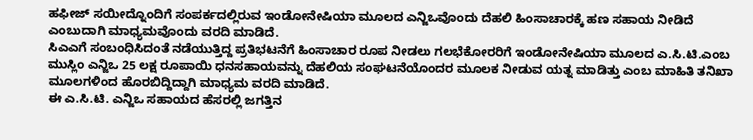ಹಫೀಜ್ ಸಯೀದ್ನೊಂದಿಗೆ ಸಂಪರ್ಕದಲ್ಲಿರುವ ಇಂಡೋನೇಷಿಯಾ ಮೂಲದ ಎನ್ಜಿಒವೊಂದು ದೆಹಲಿ ಹಿಂಸಾಚಾರಕ್ಕೆ ಹಣ ಸಹಾಯ ನೀಡಿದೆ ಎಂಬುದಾಗಿ ಮಾಧ್ಯಮವೊಂದು ವರದಿ ಮಾಡಿದೆ.
ಸಿಎಎಗೆ ಸಂಬಂಧಿಸಿದಂತೆ ನಡೆಯುತ್ತಿದ್ದ ಪ್ರತಿಭಟನೆಗೆ ಹಿಂಸಾಚಾರ ರೂಪ ನೀಡಲು ಗಲಭೆಕೋರರಿಗೆ ಇಂಡೋನೇಷಿಯಾ ಮೂಲದ ಎ.ಸಿ.ಟಿ.ಎಂಬ ಮುಸ್ಲಿಂ ಎನ್ಜಿಒ 25 ಲಕ್ಷ ರೂಪಾಯಿ ಧನಸಹಾಯವನ್ನು ದೆಹಲಿಯ ಸಂಘಟನೆಯೊಂದರ ಮೂಲಕ ನೀಡುವ ಯತ್ನ ಮಾಡಿತ್ತು ಎಂಬ ಮಾಹಿತಿ ತನಿಖಾ ಮೂಲಗಳಿಂದ ಹೊರಬಿದ್ದಿದ್ದಾಗಿ ಮಾಧ್ಯಮ ವರದಿ ಮಾಡಿದೆ.
ಈ ಎ.ಸಿ.ಟಿ. ಎನ್ಜಿಒ ಸಹಾಯದ ಹೆಸರಲ್ಲಿ ಜಗತ್ತಿನ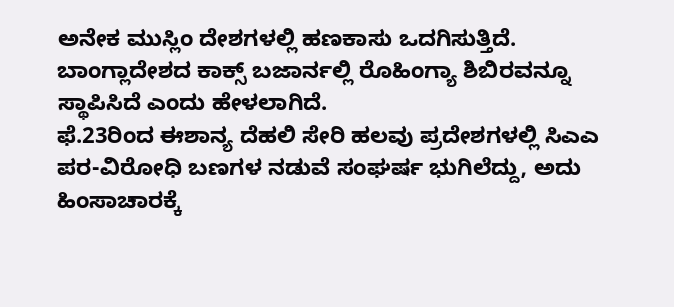ಅನೇಕ ಮುಸ್ಲಿಂ ದೇಶಗಳಲ್ಲಿ ಹಣಕಾಸು ಒದಗಿಸುತ್ತಿದೆ. ಬಾಂಗ್ಲಾದೇಶದ ಕಾಕ್ಸ್ ಬಜಾರ್ನಲ್ಲಿ ರೊಹಿಂಗ್ಯಾ ಶಿಬಿರವನ್ನೂ ಸ್ಥಾಪಿಸಿದೆ ಎಂದು ಹೇಳಲಾಗಿದೆ.
ಫೆ.23ರಿಂದ ಈಶಾನ್ಯ ದೆಹಲಿ ಸೇರಿ ಹಲವು ಪ್ರದೇಶಗಳಲ್ಲಿ ಸಿಎಎ ಪರ-ವಿರೋಧಿ ಬಣಗಳ ನಡುವೆ ಸಂಘರ್ಷ ಭುಗಿಲೆದ್ದು, ಅದು ಹಿಂಸಾಚಾರಕ್ಕೆ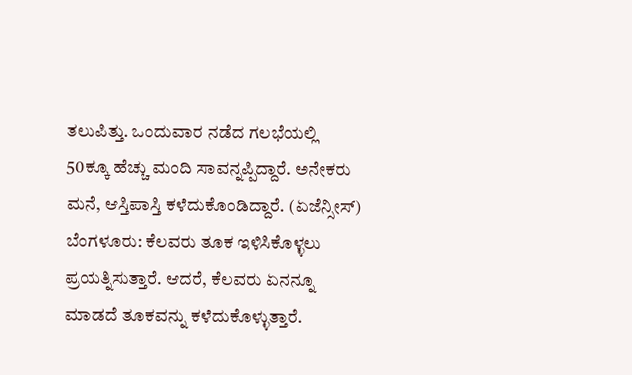ತಲುಪಿತ್ತು. ಒಂದುವಾರ ನಡೆದ ಗಲಭೆಯಲ್ಲಿ 50ಕ್ಕೂ ಹೆಚ್ಚು ಮಂದಿ ಸಾವನ್ನಪ್ಪಿದ್ದಾರೆ. ಅನೇಕರು ಮನೆ, ಆಸ್ತಿಪಾಸ್ತಿ ಕಳೆದುಕೊಂಡಿದ್ದಾರೆ. (ಏಜೆನ್ಸೀಸ್)
ಬೆಂಗಳೂರು: ಕೆಲವರು ತೂಕ ಇಳಿಸಿಕೊಳ್ಳಲು ಪ್ರಯತ್ನಿಸುತ್ತಾರೆ. ಆದರೆ, ಕೆಲವರು ಏನನ್ನೂ ಮಾಡದೆ ತೂಕವನ್ನು ಕಳೆದುಕೊಳ್ಳುತ್ತಾರೆ.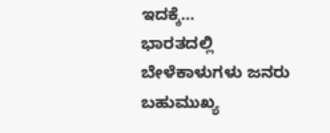ಇದಕ್ಕೆ…
ಭಾರತದಲ್ಲಿ ಬೇಳೆಕಾಳುಗಳು ಜನರು ಬಹುಮುಖ್ಯ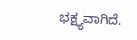ಭಕ್ಷ್ಯವಾಗಿದೆ.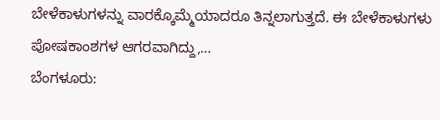ಬೇಳೆಕಾಳುಗಳನ್ನು ವಾರಕ್ಕೊಮ್ಮೆಯಾದರೂ ತಿನ್ನಲಾಗುತ್ತದೆ. ಈ ಬೇಳೆಕಾಳುಗಳು ಪೋಷಕಾಂಶಗಳ ಆಗರವಾಗಿದ್ದು,…
ಬೆಂಗಳೂರು: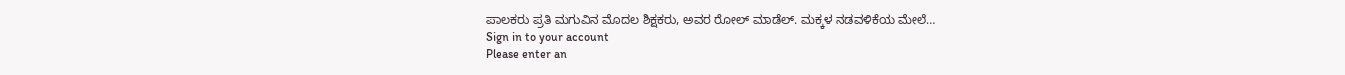ಪಾಲಕರು ಪ್ರತಿ ಮಗುವಿನ ಮೊದಲ ಶಿಕ್ಷಕರು, ಅವರ ರೋಲ್ ಮಾಡೆಲ್. ಮಕ್ಕಳ ನಡವಳಿಕೆಯ ಮೇಲೆ…
Sign in to your account
Please enter an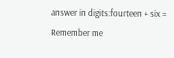answer in digits:fourteen + six =
Remember me